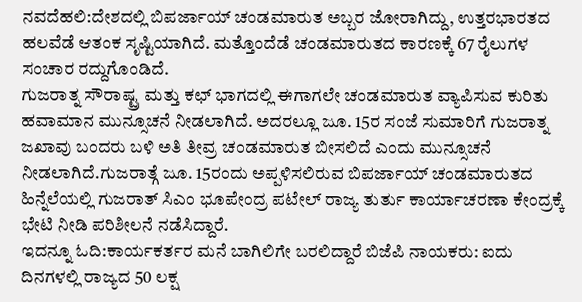ನವದೆಹಲಿ:ದೇಶದಲ್ಲಿ ಬಿಪರ್ಜಾಯ್ ಚಂಡಮಾರುತ ಅಬ್ಬರ ಜೋರಾಗಿದ್ದು, ಉತ್ತರಭಾರತದ ಹಲವೆಡೆ ಆತಂಕ ಸೃಷ್ಟಿಯಾಗಿದೆ. ಮತ್ತೊಂದೆಡೆ ಚಂಡಮಾರುತದ ಕಾರಣಕ್ಕೆ 67 ರೈಲುಗಳ ಸಂಚಾರ ರದ್ದುಗೊಂಡಿದೆ.
ಗುಜರಾತ್ನ ಸೌರಾಷ್ಟ್ರ ಮತ್ತು ಕಛ್ ಭಾಗದಲ್ಲಿ ಈಗಾಗಲೇ ಚಂಡಮಾರುತ ವ್ಯಾಪಿಸುವ ಕುರಿತು ಹವಾಮಾನ ಮುನ್ಸೂಚನೆ ನೀಡಲಾಗಿದೆ. ಅದರಲ್ಲೂ ಜೂ. 15ರ ಸಂಜೆ ಸುಮಾರಿಗೆ ಗುಜರಾತ್ನ ಜಖಾವು ಬಂದರು ಬಳಿ ಅತಿ ತೀವ್ರ ಚಂಡಮಾರುತ ಬೀಸಲಿದೆ ಎಂದು ಮುನ್ಸೂಚನೆ ನೀಡಲಾಗಿದೆ.ಗುಜರಾತ್ಗೆ ಜೂ. 15ರಂದು ಅಪ್ಪಳಿಸಲಿರುವ ಬಿಪರ್ಜಾಯ್ ಚಂಡಮಾರುತದ ಹಿನ್ನೆಲೆಯಲ್ಲಿ ಗುಜರಾತ್ ಸಿಎಂ ಭೂಪೇಂದ್ರ ಪಟೇಲ್ ರಾಜ್ಯ ತುರ್ತು ಕಾರ್ಯಾಚರಣಾ ಕೇಂದ್ರಕ್ಕೆ ಭೇಟಿ ನೀಡಿ ಪರಿಶೀಲನೆ ನಡೆಸಿದ್ದಾರೆ.
ಇದನ್ನೂ ಓದಿ:ಕಾರ್ಯಕರ್ತರ ಮನೆ ಬಾಗಿಲಿಗೇ ಬರಲಿದ್ದಾರೆ ಬಿಜೆಪಿ ನಾಯಕರು: ಐದು ದಿನಗಳಲ್ಲಿ ರಾಜ್ಯದ 50 ಲಕ್ಷ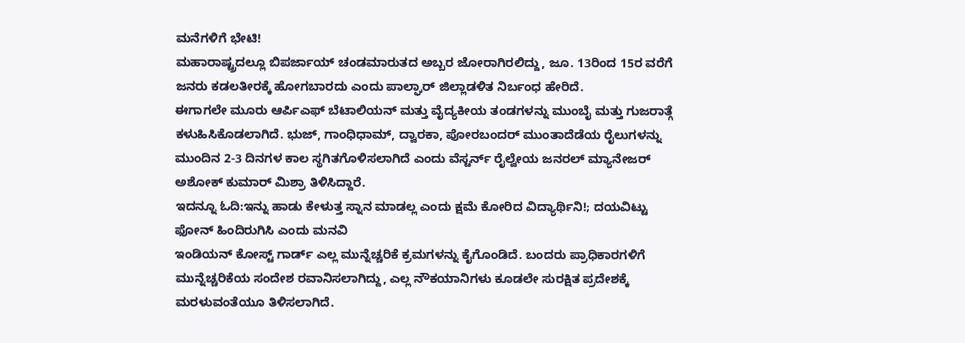ಮನೆಗಳಿಗೆ ಭೇಟಿ!
ಮಹಾರಾಷ್ಟ್ರದಲ್ಲೂ ಬಿಪರ್ಜಾಯ್ ಚಂಡಮಾರುತದ ಅಬ್ಬರ ಜೋರಾಗಿರಲಿದ್ದು, ಜೂ. 13ರಿಂದ 15ರ ವರೆಗೆ ಜನರು ಕಡಲತೀರಕ್ಕೆ ಹೋಗಬಾರದು ಎಂದು ಪಾಲ್ಘಾರ್ ಜಿಲ್ಲಾಡಳಿತ ನಿರ್ಬಂಧ ಹೇರಿದೆ.
ಈಗಾಗಲೇ ಮೂರು ಆರ್ಪಿಎಫ್ ಬೆಟಾಲಿಯನ್ ಮತ್ತು ವೈದ್ಯಕೀಯ ತಂಡಗಳನ್ನು ಮುಂಬೈ ಮತ್ತು ಗುಜರಾತ್ಗೆ ಕಳುಹಿಸಿಕೊಡಲಾಗಿದೆ. ಭುಜ್, ಗಾಂಧಿಧಾಮ್, ದ್ವಾರಕಾ, ಪೋರಬಂದರ್ ಮುಂತಾದೆಡೆಯ ರೈಲುಗಳನ್ನು ಮುಂದಿನ 2-3 ದಿನಗಳ ಕಾಲ ಸ್ಥಗಿತಗೊಳಿಸಲಾಗಿದೆ ಎಂದು ವೆಸ್ಟರ್ನ್ ರೈಲ್ವೇಯ ಜನರಲ್ ಮ್ಯಾನೇಜರ್ ಅಶೋಕ್ ಕುಮಾರ್ ಮಿಶ್ರಾ ತಿಳಿಸಿದ್ದಾರೆ.
ಇದನ್ನೂ ಓದಿ:ಇನ್ನು ಹಾಡು ಕೇಳುತ್ತ ಸ್ನಾನ ಮಾಡಲ್ಲ ಎಂದು ಕ್ಷಮೆ ಕೋರಿದ ವಿದ್ಯಾರ್ಥಿನಿ!; ದಯವಿಟ್ಟು ಫೋನ್ ಹಿಂದಿರುಗಿಸಿ ಎಂದು ಮನವಿ
ಇಂಡಿಯನ್ ಕೋಸ್ಟ್ ಗಾರ್ಡ್ ಎಲ್ಲ ಮುನ್ನೆಚ್ಚರಿಕೆ ಕ್ರಮಗಳನ್ನು ಕೈಗೊಂಡಿದೆ. ಬಂದರು ಪ್ರಾಧಿಕಾರಗಳಿಗೆ ಮುನ್ನೆಚ್ಚರಿಕೆಯ ಸಂದೇಶ ರವಾನಿಸಲಾಗಿದ್ದು, ಎಲ್ಲ ನೌಕಯಾನಿಗಳು ಕೂಡಲೇ ಸುರಕ್ಷಿತ ಪ್ರದೇಶಕ್ಕೆ ಮರಳುವಂತೆಯೂ ತಿಳಿಸಲಾಗಿದೆ.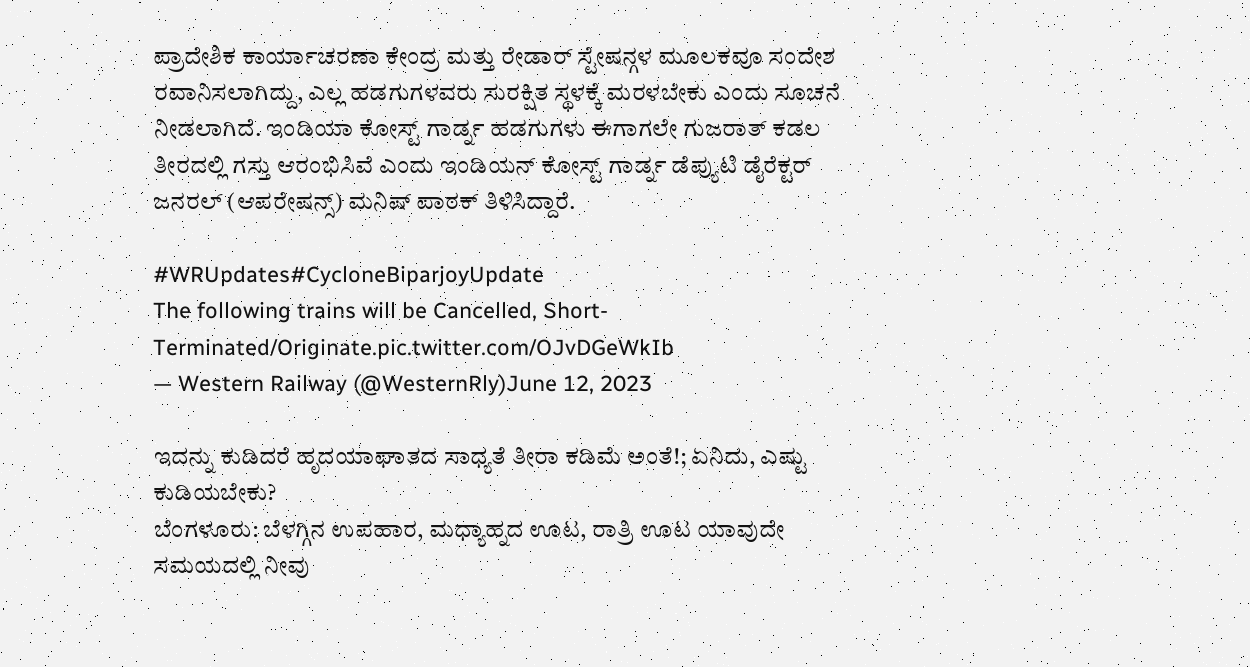ಪ್ರಾದೇಶಿಕ ಕಾರ್ಯಾಚರಣಾ ಕೇಂದ್ರ ಮತ್ತು ರೇಡಾರ್ ಸ್ಟೇಷನ್ಗಳ ಮೂಲಕವೂ ಸಂದೇಶ ರವಾನಿಸಲಾಗಿದ್ದು, ಎಲ್ಲ ಹಡಗುಗಳವರು ಸುರಕ್ಷಿತ ಸ್ಥಳಕ್ಕೆ ಮರಳಬೇಕು ಎಂದು ಸೂಚನೆ ನೀಡಲಾಗಿದೆ. ಇಂಡಿಯಾ ಕೋಸ್ಟ್ ಗಾರ್ಡ್ನ ಹಡಗುಗಳು ಈಗಾಗಲೇ ಗುಜರಾತ್ ಕಡಲ ತೀರದಲ್ಲಿ ಗಸ್ತು ಆರಂಭಿಸಿವೆ ಎಂದು ಇಂಡಿಯನ್ ಕೋಸ್ಟ್ ಗಾರ್ಡ್ನ ಡೆಪ್ಯುಟಿ ಡೈರೆಕ್ಟರ್ ಜನರಲ್ (ಆಪರೇಷನ್ಸ್) ಮನಿಷ್ ಪಾಠಕ್ ತಿಳಿಸಿದ್ದಾರೆ.

#WRUpdates#CycloneBiparjoyUpdate
The following trains will be Cancelled, Short-Terminated/Originate.pic.twitter.com/OJvDGeWkIb
— Western Railway (@WesternRly)June 12, 2023

ಇದನ್ನು ಕುಡಿದರೆ ಹೃದಯಾಘಾತದ ಸಾಧ್ಯತೆ ತೀರಾ ಕಡಿಮೆ ಅಂತೆ!; ಏನಿದು, ಎಷ್ಟು ಕುಡಿಯಬೇಕು?
ಬೆಂಗಳೂರು: ಬೆಳಗ್ಗಿನ ಉಪಹಾರ, ಮಧ್ಯಾಹ್ನದ ಊಟ, ರಾತ್ರಿ ಊಟ ಯಾವುದೇ ಸಮಯದಲ್ಲಿ ನೀವು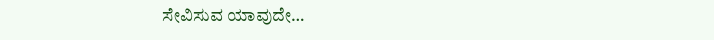ಸೇವಿಸುವ ಯಾವುದೇ…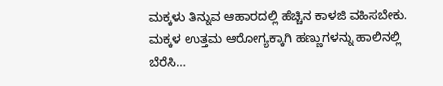ಮಕ್ಕಳು ತಿನ್ನುವ ಆಹಾರದಲ್ಲಿ ಹೆಚ್ಚಿನ ಕಾಳಜಿ ವಹಿಸಬೇಕು. ಮಕ್ಕಳ ಉತ್ತಮ ಆರೋಗ್ಯಕ್ಕಾಗಿ ಹಣ್ಣುಗಳನ್ನು ಹಾಲಿನಲ್ಲಿ ಬೆರೆಸಿ…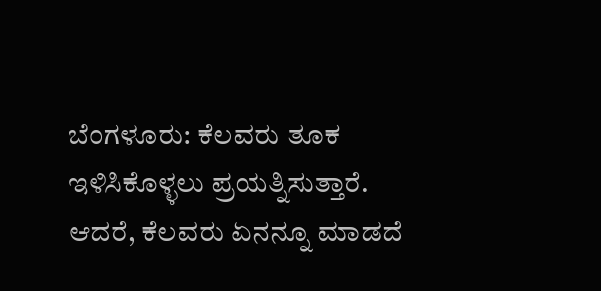ಬೆಂಗಳೂರು: ಕೆಲವರು ತೂಕ ಇಳಿಸಿಕೊಳ್ಳಲು ಪ್ರಯತ್ನಿಸುತ್ತಾರೆ. ಆದರೆ, ಕೆಲವರು ಏನನ್ನೂ ಮಾಡದೆ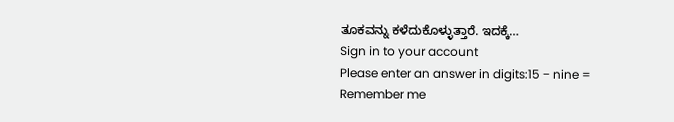ತೂಕವನ್ನು ಕಳೆದುಕೊಳ್ಳುತ್ತಾರೆ. ಇದಕ್ಕೆ…
Sign in to your account
Please enter an answer in digits:15 − nine =
Remember me